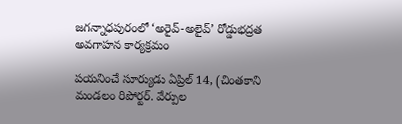జగన్నాధపురంలో ‘అరైవ్-అలైవ్’ రోడ్డుభద్రత అవగాహన కార్యక్రమం

పయనించే సూర్యుడు ఏప్రిల్ 14, (చింతకాని మండలం రిపోర్టర్. వేర్పుల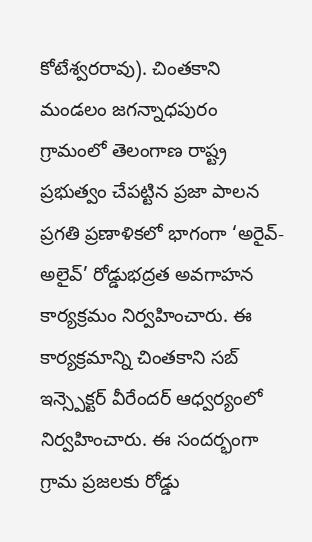కోటేశ్వరరావు). చింతకాని మండలం జగన్నాధపురం గ్రామంలో తెలంగాణ రాష్ట్ర ప్రభుత్వం చేపట్టిన ప్రజా పాలన ప్రగతి ప్రణాళికలో భాగంగా ‘అరైవ్-అలైవ్’ రోడ్డుభద్రత అవగాహన కార్యక్రమం నిర్వహించారు. ఈ కార్యక్రమాన్ని చింతకాని సబ్ ఇన్స్పెక్టర్ వీరేందర్ ఆధ్వర్యంలో నిర్వహించారు. ఈ సందర్భంగా గ్రామ ప్రజలకు రోడ్డు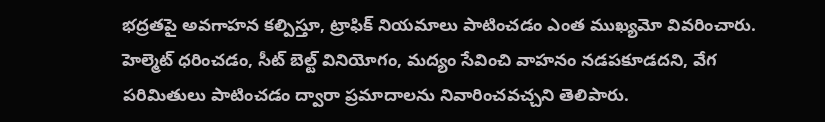భద్రతపై అవగాహన కల్పిస్తూ, ట్రాఫిక్ నియమాలు పాటించడం ఎంత ముఖ్యమో వివరించారు. హెల్మెట్ ధరించడం, సీట్ బెల్ట్ వినియోగం, మద్యం సేవించి వాహనం నడపకూడదని, వేగ పరిమితులు పాటించడం ద్వారా ప్రమాదాలను నివారించవచ్చని తెలిపారు.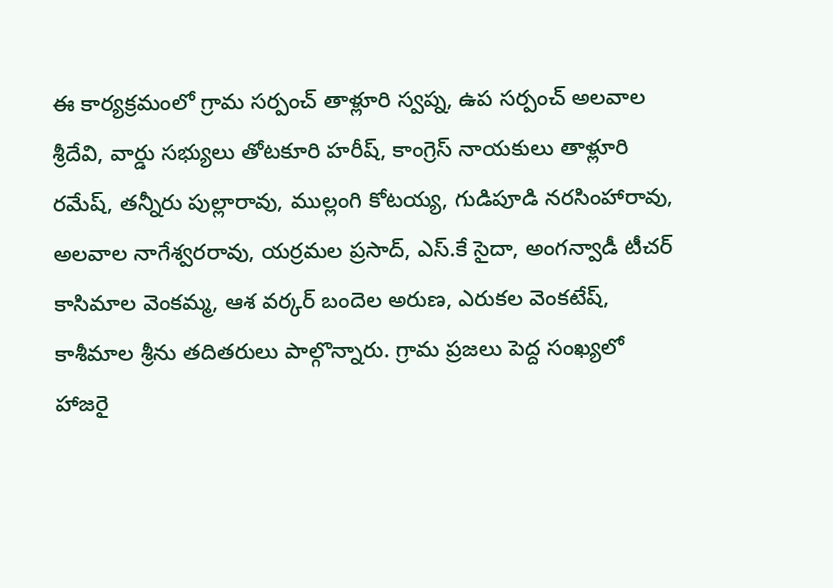ఈ కార్యక్రమంలో గ్రామ సర్పంచ్ తాళ్లూరి స్వప్న, ఉప సర్పంచ్ అలవాల శ్రీదేవి, వార్డు సభ్యులు తోటకూరి హరీష్, కాంగ్రెస్ నాయకులు తాళ్లూరి రమేష్, తన్నీరు పుల్లారావు, ముల్లంగి కోటయ్య, గుడిపూడి నరసింహారావు, అలవాల నాగేశ్వరరావు, యర్రమల ప్రసాద్, ఎస్.కే సైదా, అంగన్వాడీ టీచర్ కాసిమాల వెంకమ్మ, ఆశ వర్కర్ బందెల అరుణ, ఎరుకల వెంకటేష్, కాశీమాల శ్రీను తదితరులు పాల్గొన్నారు. గ్రామ ప్రజలు పెద్ద సంఖ్యలో హాజరై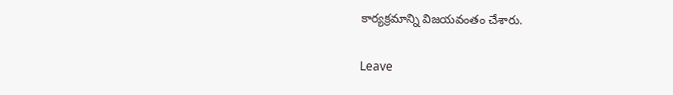కార్యక్రమాన్ని విజయవంతం చేశారు.

Leave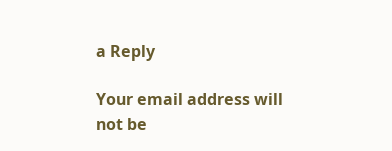a Reply

Your email address will not be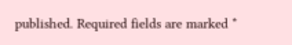published. Required fields are marked *